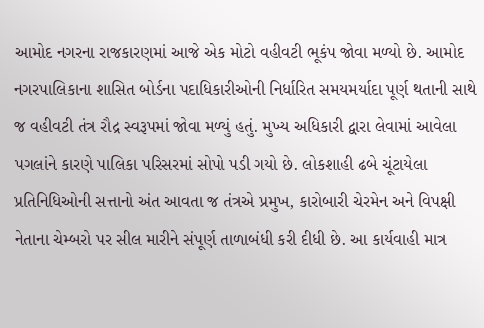આમોદ નગરના રાજકારણમાં આજે એક મોટો વહીવટી ભૂકંપ જોવા મળ્યો છે. આમોદ નગરપાલિકાના શાસિત બોર્ડના પદાધિકારીઓની નિર્ધારિત સમયમર્યાદા પૂર્ણ થતાની સાથે જ વહીવટી તંત્ર રૌદ્ર સ્વરૂપમાં જોવા મળ્યું હતું. મુખ્ય અધિકારી દ્વારા લેવામાં આવેલા પગલાંને કારણે પાલિકા પરિસરમાં સોપો પડી ગયો છે. લોકશાહી ઢબે ચૂંટાયેલા પ્રતિનિધિઓની સત્તાનો અંત આવતા જ તંત્રએ પ્રમુખ, કારોબારી ચેરમેન અને વિપક્ષી નેતાના ચેમ્બરો પર સીલ મારીને સંપૂર્ણ તાળાબંધી કરી દીધી છે. આ કાર્યવાહી માત્ર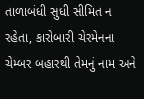તાળાબંધી સુધી સીમિત ન રહેતા, કારોબારી ચેરમેનના ચેમ્બર બહારથી તેમનું નામ અને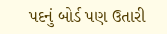પદનું બોર્ડ પણ ઉતારી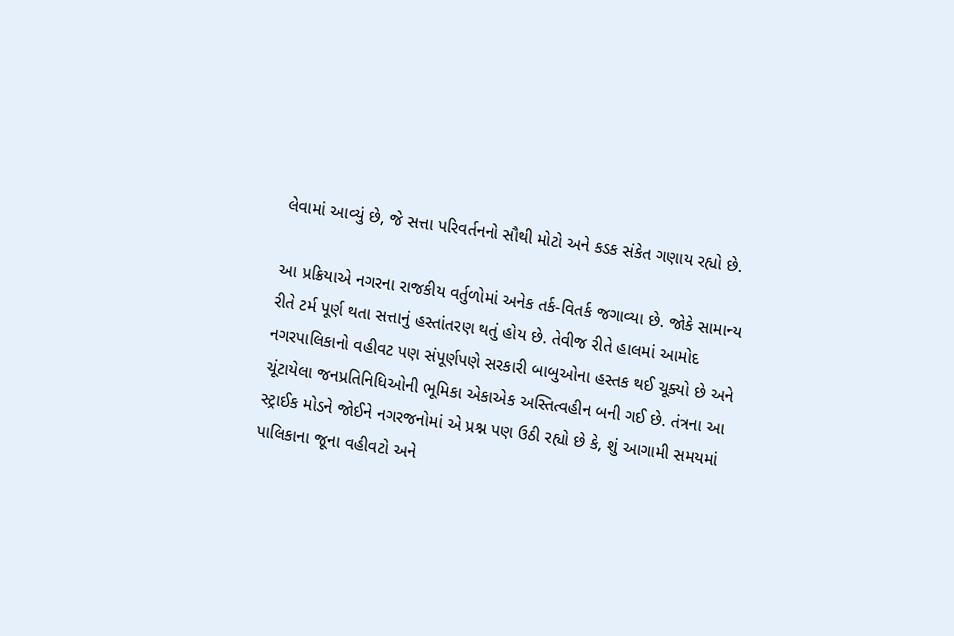લેવામાં આવ્યું છે, જે સત્તા પરિવર્તનનો સૌથી મોટો અને કડક સંકેત ગણાય રહ્યો છે.

આ પ્રક્રિયાએ નગરના રાજકીય વર્તુળોમાં અનેક તર્ક-વિતર્ક જગાવ્યા છે. જોકે સામાન્ય રીતે ટર્મ પૂર્ણ થતા સત્તાનું હસ્તાંતરણ થતું હોય છે. તેવીજ રીતે હાલમાં આમોદ નગરપાલિકાનો વહીવટ પણ સંપૂર્ણપણે સરકારી બાબુઓના હસ્તક થઈ ચૂક્યો છે અને ચૂંટાયેલા જનપ્રતિનિધિઓની ભૂમિકા એકાએક અસ્તિત્વહીન બની ગઈ છે. તંત્રના આ સ્ટ્રાઈક મોડને જોઈને નગરજનોમાં એ પ્રશ્ન પણ ઉઠી રહ્યો છે કે, શું આગામી સમયમાં પાલિકાના જૂના વહીવટો અને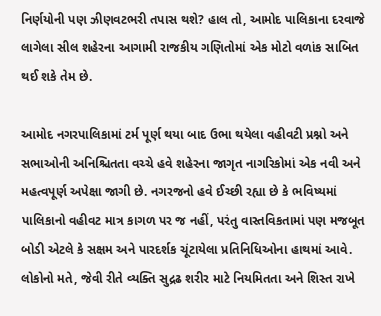નિર્ણયોની પણ ઝીણવટભરી તપાસ થશે? હાલ તો, આમોદ પાલિકાના દરવાજે લાગેલા સીલ શહેરના આગામી રાજકીય ગણિતોમાં એક મોટો વળાંક સાબિત થઈ શકે તેમ છે.

આમોદ નગરપાલિકામાં ટર્મ પૂર્ણ થયા બાદ ઉભા થયેલા વહીવટી પ્રશ્નો અને સભાઓની અનિશ્ચિતતા વચ્ચે હવે શહેરના જાગૃત નાગરિકોમાં એક નવી અને મહત્વપૂર્ણ અપેક્ષા જાગી છે. નગરજનો હવે ઈચ્છી રહ્યા છે કે ભવિષ્યમાં પાલિકાનો વહીવટ માત્ર કાગળ પર જ નહીં, પરંતુ વાસ્તવિકતામાં પણ મજબૂત બોડી એટલે કે સક્ષમ અને પારદર્શક ચૂંટાયેલા પ્રતિનિધિઓના હાથમાં આવે. લોકોનો મતે, જેવી રીતે વ્યક્તિ સુદ્રઢ શરીર માટે નિયમિતતા અને શિસ્ત રાખે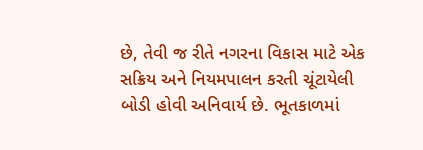છે, તેવી જ રીતે નગરના વિકાસ માટે એક સક્રિય અને નિયમપાલન કરતી ચૂંટાયેલી બોડી હોવી અનિવાર્ય છે. ભૂતકાળમાં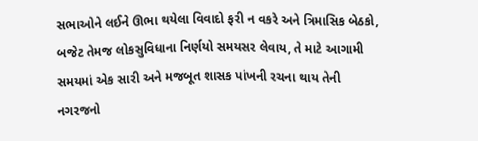સભાઓને લઈને ઊભા થયેલા વિવાદો ફરી ન વકરે અને ત્રિમાસિક બેઠકો, બજેટ તેમજ લોકસુવિધાના નિર્ણયો સમયસર લેવાય, તે માટે આગામી સમયમાં એક સારી અને મજબૂત શાસક પાંખની રચના થાય તેની નગરજનો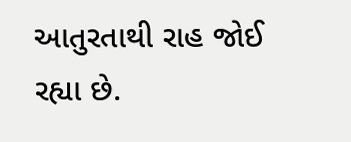આતુરતાથી રાહ જોઈ રહ્યા છે.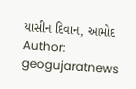યાસીન દિવાન, આમોદ
Author: geogujaratnews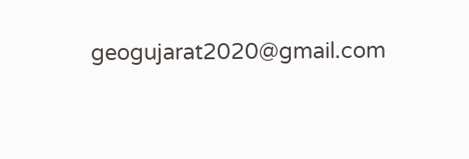geogujarat2020@gmail.com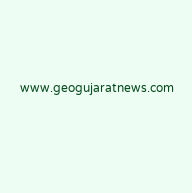www.geogujaratnews.com